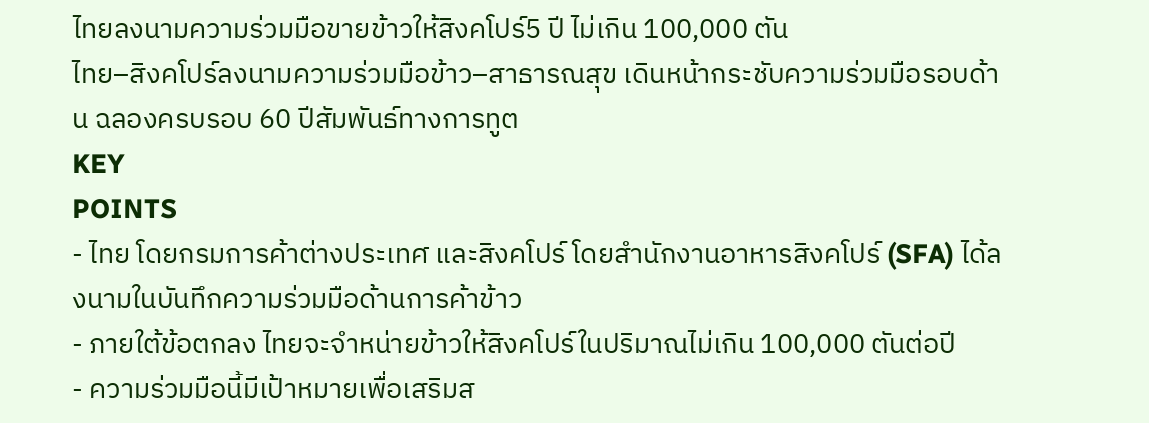ไทยลงนามความร่วมมือขายข้าวให้สิงคโปร์5 ปี ไม่เกิน 100,000 ตัน
ไทย–สิงคโปร์ลงนามความร่วมมือข้าว–สาธารณสุข เดินหน้ากระชับความร่วมมือรอบด้าน ฉลองครบรอบ 60 ปีสัมพันธ์ทางการทูต
KEY
POINTS
- ไทย โดยกรมการค้าต่างประเทศ และสิงคโปร์ โดยสำนักงานอาหารสิงคโปร์ (SFA) ได้ลงนามในบันทึกความร่วมมือด้านการค้าข้าว
- ภายใต้ข้อตกลง ไทยจะจำหน่ายข้าวให้สิงคโปร์ในปริมาณไม่เกิน 100,000 ตันต่อปี
- ความร่วมมือนี้มีเป้าหมายเพื่อเสริมส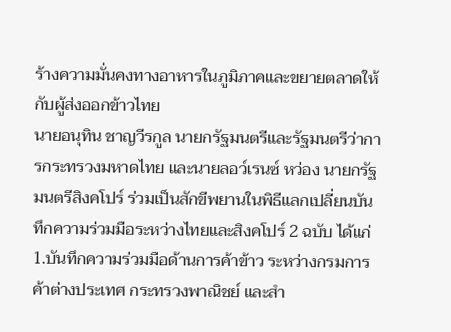ร้างความมั่นคงทางอาหารในภูมิภาคและขยายตลาดให้กับผู้ส่งออกข้าวไทย
นายอนุทิน ชาญวีรกูล นายกรัฐมนตรีและรัฐมนตรีว่าการกระทรวงมหาดไทย และนายลอว์เรนซ์ หว่อง นายกรัฐมนตรีสิงคโปร์ ร่วมเป็นสักขีพยานในพิธีแลกเปลี่ยนบันทึกความร่วมมือระหว่างไทยและสิงคโปร์ 2 ฉบับ ได้แก่
1.บันทึกความร่วมมือด้านการค้าข้าว ระหว่างกรมการค้าต่างประเทศ กระทรวงพาณิชย์ และสำ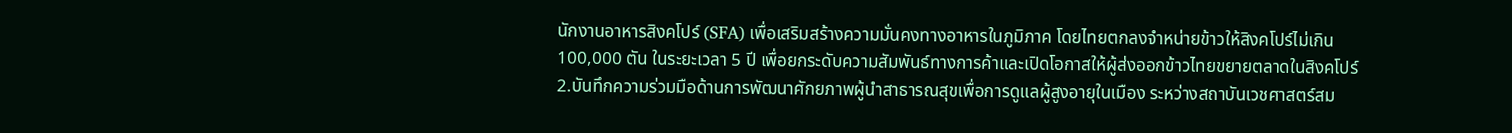นักงานอาหารสิงคโปร์ (SFA) เพื่อเสริมสร้างความมั่นคงทางอาหารในภูมิภาค โดยไทยตกลงจำหน่ายข้าวให้สิงคโปร์ไม่เกิน 100,000 ตัน ในระยะเวลา 5 ปี เพื่อยกระดับความสัมพันธ์ทางการค้าและเปิดโอกาสให้ผู้ส่งออกข้าวไทยขยายตลาดในสิงคโปร์
2.บันทึกความร่วมมือด้านการพัฒนาศักยภาพผู้นำสาธารณสุขเพื่อการดูแลผู้สูงอายุในเมือง ระหว่างสถาบันเวชศาสตร์สม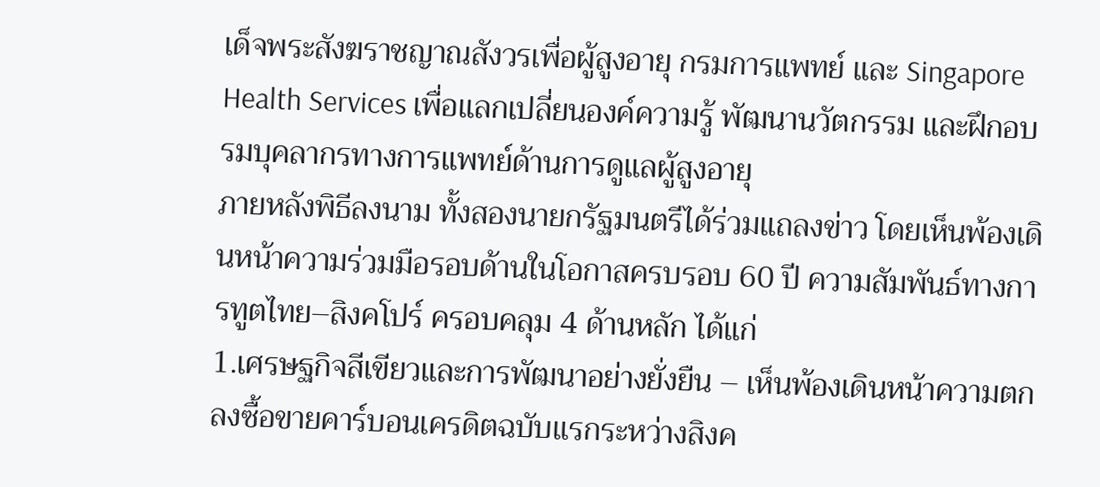เด็จพระสังฆราชญาณสังวรเพื่อผู้สูงอายุ กรมการแพทย์ และ Singapore Health Services เพื่อแลกเปลี่ยนองค์ความรู้ พัฒนานวัตกรรม และฝึกอบรมบุคลากรทางการแพทย์ด้านการดูแลผู้สูงอายุ
ภายหลังพิธีลงนาม ทั้งสองนายกรัฐมนตรีได้ร่วมแถลงข่าว โดยเห็นพ้องเดินหน้าความร่วมมือรอบด้านในโอกาสครบรอบ 60 ปี ความสัมพันธ์ทางการทูตไทย–สิงคโปร์ ครอบคลุม 4 ด้านหลัก ได้แก่
1.เศรษฐกิจสีเขียวและการพัฒนาอย่างยั่งยืน – เห็นพ้องเดินหน้าความตกลงซื้อขายคาร์บอนเครดิตฉบับแรกระหว่างสิงค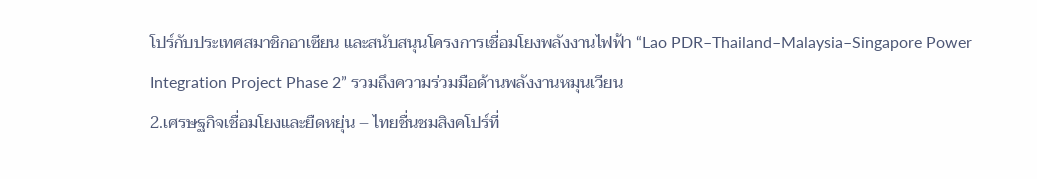โปร์กับประเทศสมาชิกอาเซียน และสนับสนุนโครงการเชื่อมโยงพลังงานไฟฟ้า “Lao PDR–Thailand–Malaysia–Singapore Power Integration Project Phase 2” รวมถึงความร่วมมือด้านพลังงานหมุนเวียน
2.เศรษฐกิจเชื่อมโยงและยืดหยุ่น – ไทยชื่นชมสิงคโปร์ที่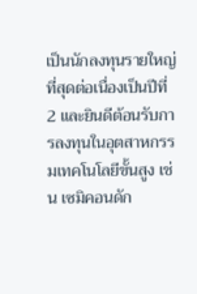เป็นนักลงทุนรายใหญ่ที่สุดต่อเนื่องเป็นปีที่ 2 และยินดีต้อนรับการลงทุนในอุตสาหกรรมเทคโนโลยีขั้นสูง เช่น เซมิคอนดัก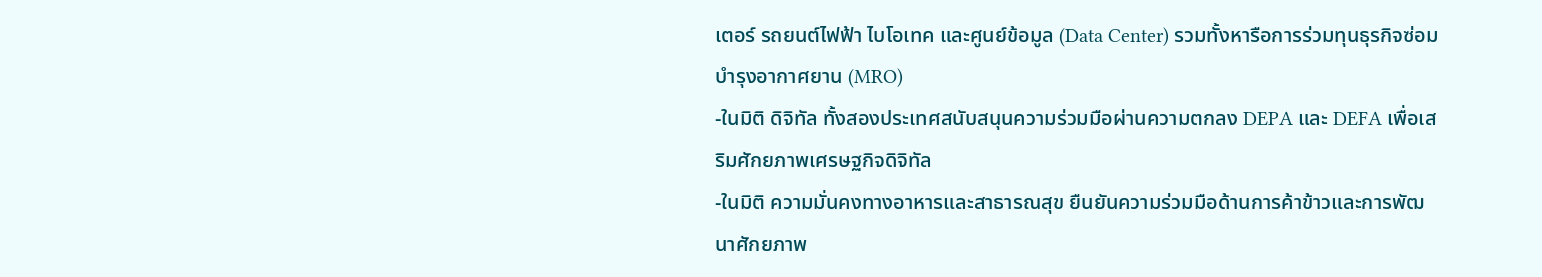เตอร์ รถยนต์ไฟฟ้า ไบโอเทค และศูนย์ข้อมูล (Data Center) รวมทั้งหารือการร่วมทุนธุรกิจซ่อมบำรุงอากาศยาน (MRO)
-ในมิติ ดิจิทัล ทั้งสองประเทศสนับสนุนความร่วมมือผ่านความตกลง DEPA และ DEFA เพื่อเสริมศักยภาพเศรษฐกิจดิจิทัล
-ในมิติ ความมั่นคงทางอาหารและสาธารณสุข ยืนยันความร่วมมือด้านการค้าข้าวและการพัฒนาศักยภาพ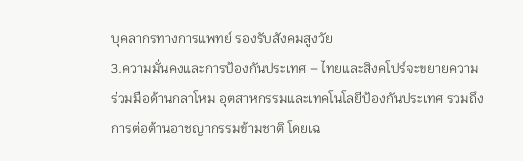บุคลากรทางการแพทย์ รองรับสังคมสูงวัย
3.ความมั่นคงและการป้องกันประเทศ – ไทยและสิงคโปร์จะขยายความร่วมมือด้านกลาโหม อุตสาหกรรมและเทคโนโลยีป้องกันประเทศ รวมถึงการต่อต้านอาชญากรรมข้ามชาติ โดยเฉ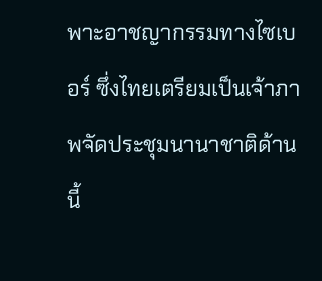พาะอาชญากรรมทางไซเบอร์ ซึ่งไทยเตรียมเป็นเจ้าภาพจัดประชุมนานาชาติด้านนี้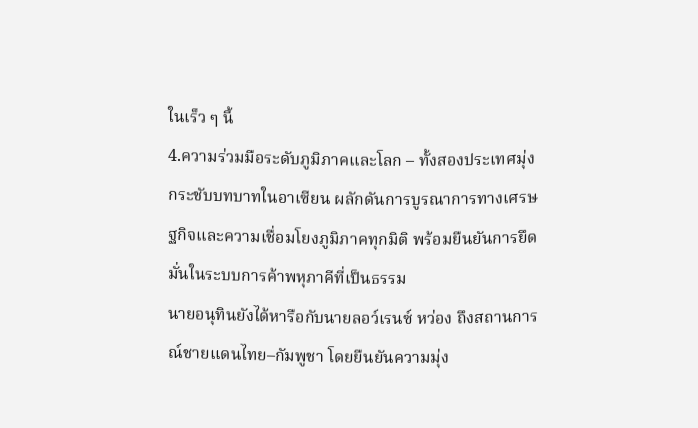ในเร็ว ๆ นี้
4.ความร่วมมือระดับภูมิภาคและโลก – ทั้งสองประเทศมุ่งกระชับบทบาทในอาเซียน ผลักดันการบูรณาการทางเศรษฐกิจและความเชื่อมโยงภูมิภาคทุกมิติ พร้อมยืนยันการยึดมั่นในระบบการค้าพหุภาคีที่เป็นธรรม
นายอนุทินยังได้หารือกับนายลอว์เรนซ์ หว่อง ถึงสถานการณ์ชายแดนไทย–กัมพูชา โดยยืนยันความมุ่ง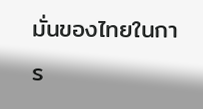มั่นของไทยในการ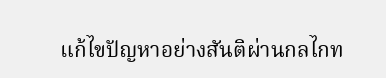แก้ไขปัญหาอย่างสันติผ่านกลไกท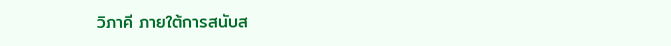วิภาคี ภายใต้การสนับส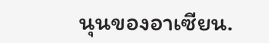นุนของอาเซียน.